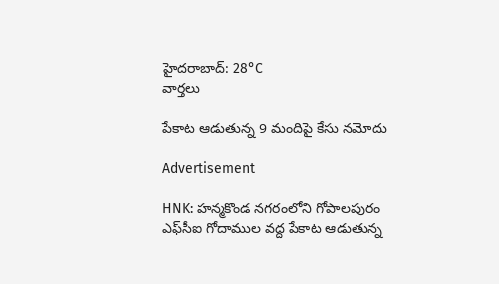హైదరాబాద్: 28°C
వార్తలు

పేకాట ఆడుతున్న 9 మందిపై కేసు నమోదు

Advertisement

HNK: హన్మకొండ నగరంలోని గోపాలపురం ఎఫ్‌సీఐ గోదాముల వద్ద పేకాట ఆడుతున్న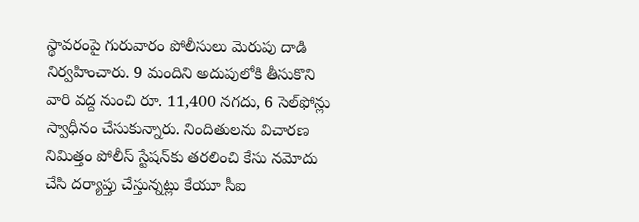స్థావరంపై గురువారం పోలీసులు మెరుపు దాడి నిర్వహించారు. 9 మందిని అదుపులోకి తీసుకొని వారి వద్ద నుంచి రూ. 11,400 నగదు, 6 సెల్‌ఫోన్లు స్వాధీనం చేసుకున్నారు. నిందితులను విచారణ నిమిత్తం పోలీస్ స్టేషన్‌కు తరలించి కేసు నమోదు చేసి దర్యాప్తు చేస్తున్నట్లు కేయూ సీఐ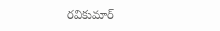రవికుమార్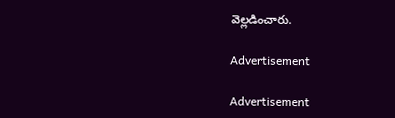వెల్లడించారు.

Advertisement

Advertisement